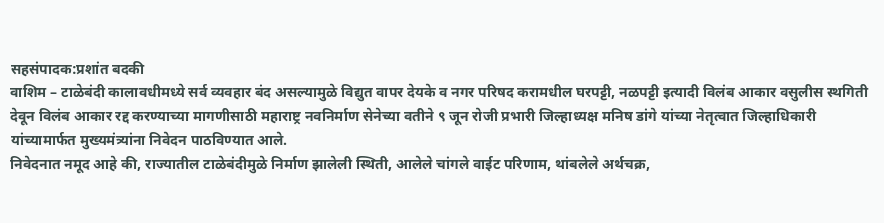सहसंपादक:प्रशांत बदकी
वाशिम – टाळेबंदी कालावधीमध्ये सर्व व्यवहार बंद असल्यामुळे विद्युत वापर देयके व नगर परिषद करामधील घरपट्टी, नळपट्टी इत्यादी विलंब आकार वसुलीस स्थगिती देवून विलंब आकार रद्द करण्याच्या मागणीसाठी महाराष्ट्र नवनिर्माण सेनेच्या वतीने ९ जून रोजी प्रभारी जिल्हाध्यक्ष मनिष डांगे यांच्या नेतृत्वात जिल्हाधिकारी यांच्यामार्फत मुख्यमंत्र्यांना निवेदन पाठविण्यात आले.
निवेदनात नमूद आहे की, राज्यातील टाळेबंदीमुळे निर्माण झालेली स्थिती, आलेले चांगले वाईट परिणाम, थांबलेले अर्थचक्र,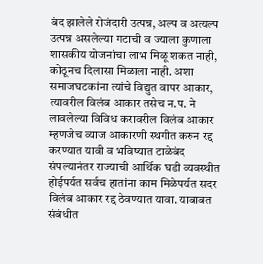बंद झालेले रोजंदारी उत्पन्न, अल्प व अत्यल्प उत्पन्न असलेल्या गटाची व ज्याला कुणाला शासकीय योजनांचा लाभ मिळू शकत नाही, कोठूनच दिलासा मिळाला नाही. अशा समाजघटकांना त्यांचे विद्युत वापर आकार, त्यावरील विलंब आकार तसेच न.प. ने लावलेल्या विविध करावरील विलंब आकार म्हणजेच व्याज आकारणी स्थगीत करुन रद्द करण्यात यावी व भविष्यात टाळेबंद संपल्यानंतर राज्याची आर्थिक घडी व्यवस्थीत होईपर्यत सर्वच हातांना काम मिळेपर्यत सदर विलंब आकार रद्द ठेवण्यात यावा. याबाबत संबंधीत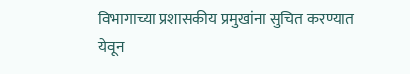विभागाच्या प्रशासकीय प्रमुखांना सुचित करण्यात येवून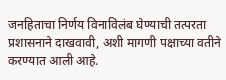जनहिताचा निर्णय विनाविलंब घेण्याची तत्परता प्रशासनाने दाखवावी, अशी मागणी पक्षाच्या वतीने करण्यात आली आहे.